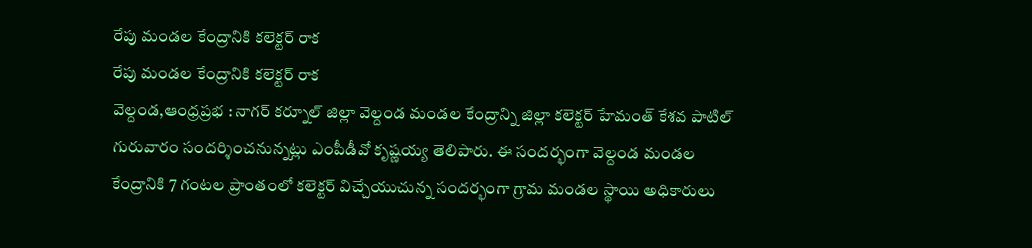రేపు మండల కేంద్రానికి కలెక్టర్ రాక
రేపు మండల కేంద్రానికి కలెక్టర్ రాక
వెల్దండ,ఆంధ్రప్రభ : నాగర్ కర్నూల్ జిల్లా వెల్దండ మండల కేంద్రాన్ని జిల్లా కలెక్టర్ హేమంత్ కేశవ పాటిల్ గురువారం సందర్శించనున్నట్లు ఎంపీడీవో కృష్ణయ్య తెలిపారు. ఈ సందర్భంగా వెల్దండ మండల కేంద్రానికి 7 గంటల ప్రాంతంలో కలెక్టర్ విచ్చేయుచున్న సందర్భంగా గ్రామ మండల స్థాయి అధికారులు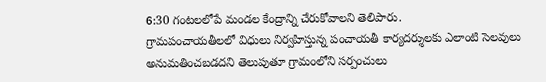6:30 గంటలలోపే మండల కేంద్రాన్ని చేరుకోవాలని తెలిపారు.
గ్రామపంచాయతీలలో విధులు నిర్వహిస్తున్న పంచాయతీ కార్యదర్శులకు ఎలాంటి సెలవులు అనుమతించబడదని తెలుపుతూ గ్రామంలోని సర్పంచులు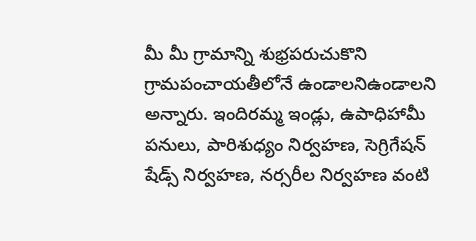మీ మీ గ్రామాన్ని శుభ్రపరుచుకొని గ్రామపంచాయతీలోనే ఉండాలనిఉండాలని అన్నారు. ఇందిరమ్మ ఇండ్లు, ఉపాధిహామీ పనులు, పారిశుధ్యం నిర్వహణ, సెగ్రిగేషన్ షేడ్స్ నిర్వహణ, నర్సరీల నిర్వహణ వంటి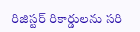రిజిస్టర్ రికార్డులను సరి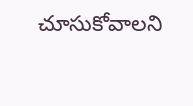చూసుకోవాలని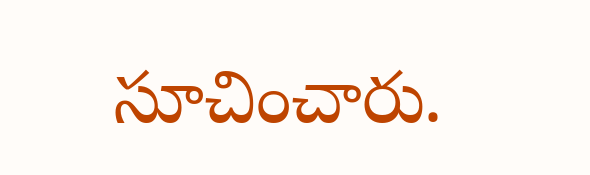సూచించారు.